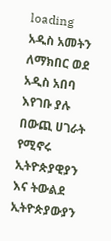loading
አዲስ አመትን ለማክበር ወደ አዲስ አበባ እየገቡ ያሉ በውጪ ሀገራት የሚኖሩ ኢትዮጵያዊያን እና ትውልደ ኢትዮጵያውያን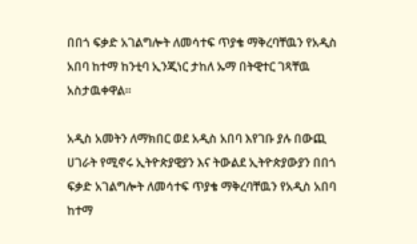በበጎ ፍቃድ አገልግሎት ለመሳተፍ ጥያቄ ማቅረባቸዉን የአዲስ አበባ ከተማ ከንቲባ ኢንጂነር ታከለ ኡማ በትዊተር ገጻቸዉ አስታዉቀዋል፡፡

አዲስ አመትን ለማክበር ወደ አዲስ አበባ እየገቡ ያሉ በውጪ ሀገራት የሚኖሩ ኢትዮጵያዊያን እና ትውልደ ኢትዮጵያውያን በበጎ ፍቃድ አገልግሎት ለመሳተፍ ጥያቄ ማቅረባቸዉን የአዲስ አበባ ከተማ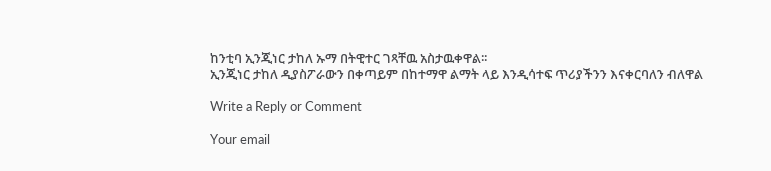ከንቲባ ኢንጂነር ታከለ ኡማ በትዊተር ገጻቸዉ አስታዉቀዋል፡፡
ኢንጂነር ታከለ ዲያስፖራውን በቀጣይም በከተማዋ ልማት ላይ እንዲሳተፍ ጥሪያችንን እናቀርባለን ብለዋል

Write a Reply or Comment

Your email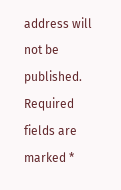address will not be published. Required fields are marked *